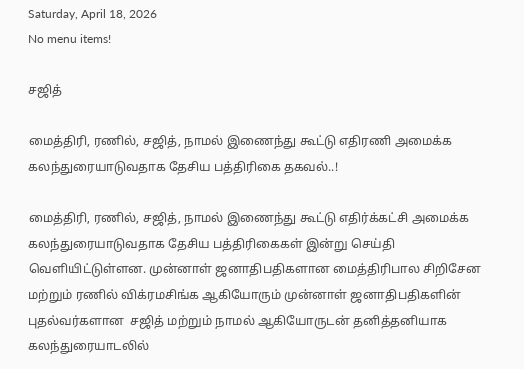Saturday, April 18, 2026
No menu items!

சஜித்

மைத்திரி, ரணில், சஜித், நாமல் இணைந்து கூட்டு எதிரணி அமைக்க கலந்துரையாடுவதாக தேசிய பத்திரிகை தகவல்..!

மைத்திரி, ரணில், சஜித், நாமல் இணைந்து கூட்டு எதிர்க்கட்சி அமைக்க கலந்துரையாடுவதாக தேசிய பத்திரிகைகள் இன்று செய்தி வெளியிட்டுள்ளன. முன்னாள் ஜனாதிபதிகளான மைத்திரிபால சிறிசேன மற்றும் ரணில் விக்ரமசிங்க ஆகியோரும் முன்னாள் ஜனாதிபதிகளின் புதல்வர்களான  சஜித் மற்றும் நாமல் ஆகியோருடன் தனித்தனியாக கலந்துரையாடலில்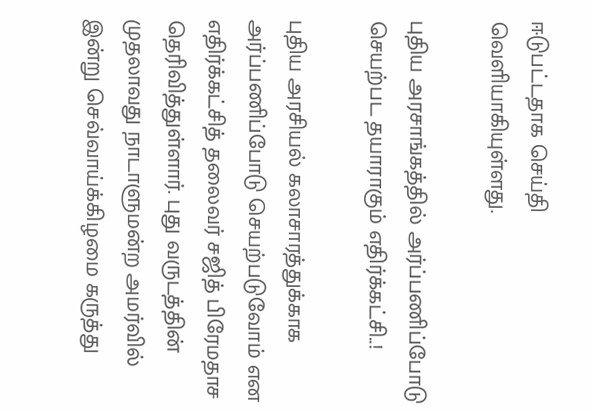ஈடுபட்டதாக செய்தி வெளியாகியுள்ளது.

புதிய அரசாங்கத்தில் அர்ப்பணிப்போடு செயற்பட தயாராகும் எதிர்க்கட்சி..!

புதிய அரசியல் கலாசாரத்துக்காக அர்ப்பணிப்போடு செயற்படுவோம் என எதிர்க்கட்சித் தலைவர் சஜித் பிரேமதாச தெரிவித்துள்ளார். புது வருடத்தின் முதலாவது நாடாளுமன்ற அமர்வில் இன்று செவ்வாய்க்கிழமை கருத்து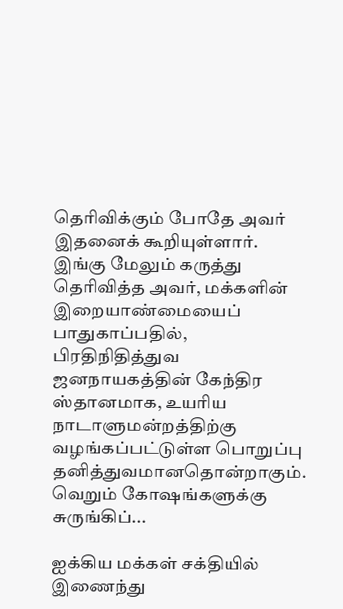தெரிவிக்கும் போதே அவர் இதனைக் கூறியுள்ளார். இங்கு மேலும் கருத்து தெரிவித்த அவர், மக்களின் இறையாண்மையைப் பாதுகாப்பதில், பிரதிநிதித்துவ ஜனநாயகத்தின் கேந்திர ஸ்தானமாக, உயரிய நாடாளுமன்றத்திற்கு வழங்கப்பட்டுள்ள பொறுப்பு தனித்துவமானதொன்றாகும். வெறும் கோஷங்களுக்கு சுருங்கிப்...

ஐக்கிய மக்கள் சக்தியில் இணைந்து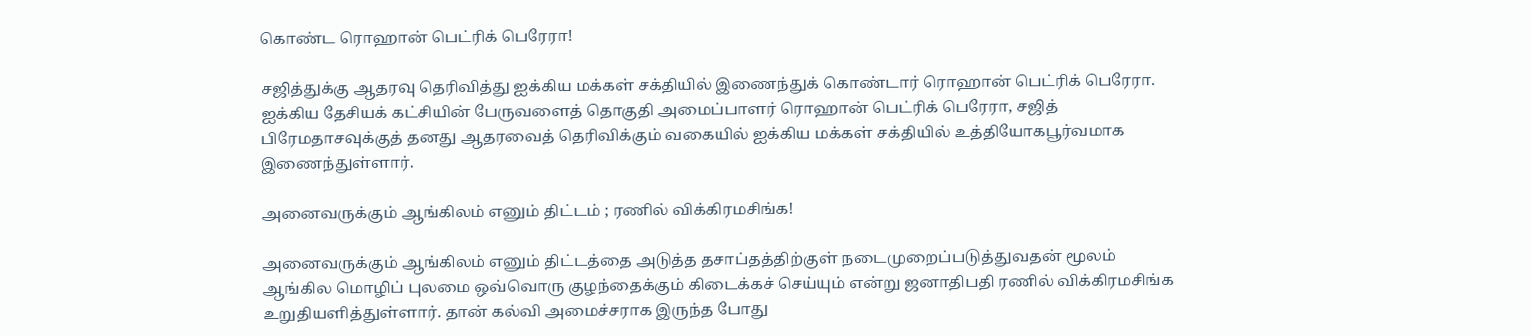கொண்ட ரொஹான் பெட்ரிக் பெரேரா!

சஜித்துக்கு ஆதரவு தெரிவித்து ஐக்கிய மக்கள் சக்தியில் இணைந்துக் கொண்டார் ரொஹான் பெட்ரிக் பெரேரா. ஐக்கிய தேசியக் கட்சியின் பேருவளைத் தொகுதி அமைப்பாளர் ரொஹான் பெட்ரிக் பெரேரா, சஜித் பிரேமதாசவுக்குத் தனது ஆதரவைத் தெரிவிக்கும் வகையில் ஐக்கிய மக்கள் சக்தியில் உத்தியோகபூர்வமாக இணைந்துள்ளார்.

அனைவருக்கும் ஆங்கிலம் எனும் திட்டம் ; ரணில் விக்கிரமசிங்க!

அனைவருக்கும் ஆங்கிலம் எனும் திட்டத்தை அடுத்த தசாப்தத்திற்குள் நடைமுறைப்படுத்துவதன் மூலம் ஆங்கில மொழிப் புலமை ஒவ்வொரு குழந்தைக்கும் கிடைக்கச் செய்யும் என்று ஜனாதிபதி ரணில் விக்கிரமசிங்க உறுதியளித்துள்ளார். தான் கல்வி அமைச்சராக இருந்த போது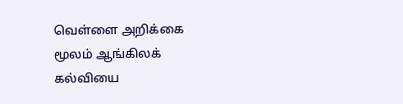வெள்ளை அறிக்கை மூலம் ஆங்கிலக் கல்வியை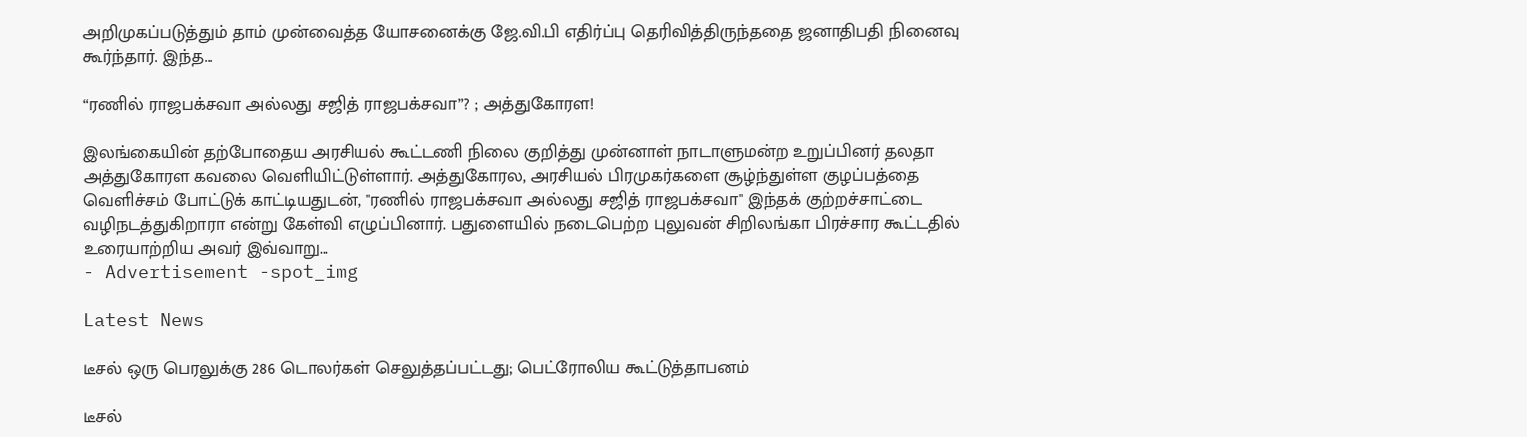அறிமுகப்படுத்தும் தாம் முன்வைத்த யோசனைக்கு ஜே.வி.பி எதிர்ப்பு தெரிவித்திருந்ததை ஜனாதிபதி நினைவு கூர்ந்தார். இந்த...

“ரணில் ராஜபக்சவா அல்லது சஜித் ராஜபக்சவா”? ; அத்துகோரள!

இலங்கையின் தற்போதைய அரசியல் கூட்டணி நிலை குறித்து முன்னாள் நாடாளுமன்ற உறுப்பினர் தலதா அத்துகோரள கவலை வெளியிட்டுள்ளார். அத்துகோரல, அரசியல் பிரமுகர்களை சூழ்ந்துள்ள குழப்பத்தை வெளிச்சம் போட்டுக் காட்டியதுடன், "ரணில் ராஜபக்சவா அல்லது சஜித் ராஜபக்சவா" இந்தக் குற்றச்சாட்டை வழிநடத்துகிறாரா என்று கேள்வி எழுப்பினார். பதுளையில் நடைபெற்ற புலுவன் சிறிலங்கா பிரச்சார கூட்டதில் உரையாற்றிய அவர் இவ்வாறு...
- Advertisement -spot_img

Latest News

டீசல் ஒரு பெரலுக்கு 286 டொலர்கள் செலுத்தப்பட்டது; பெட்ரோலிய கூட்டுத்தாபனம்

டீசல்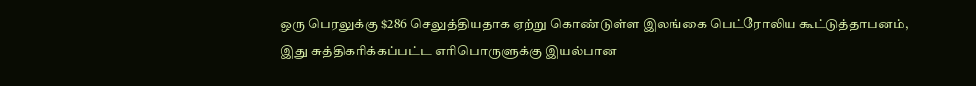ஒரு பெரலுக்கு $286 செலுத்தியதாக ஏற்று கொண்டுள்ள இலங்கை பெட்ரோலிய கூட்டுத்தாபனம், இது சுத்திகரிக்கப்பட்ட எரிபொருளுக்கு இயல்பான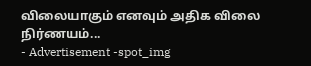விலையாகும் எனவும் அதிக விலை நிர்ணயம்...
- Advertisement -spot_img